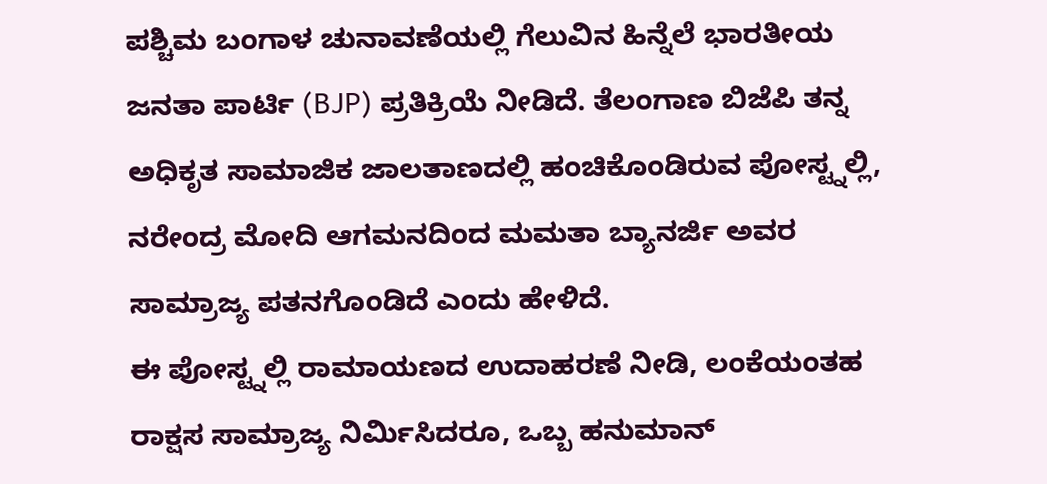ಪಶ್ಚಿಮ ಬಂಗಾಳ ಚುನಾವಣೆಯಲ್ಲಿ ಗೆಲುವಿನ ಹಿನ್ನೆಲೆ ಭಾರತೀಯ ಜನತಾ ಪಾರ್ಟಿ (BJP) ಪ್ರತಿಕ್ರಿಯೆ ನೀಡಿದೆ. ತೆಲಂಗಾಣ ಬಿಜೆಪಿ ತನ್ನ ಅಧಿಕೃತ ಸಾಮಾಜಿಕ ಜಾಲತಾಣದಲ್ಲಿ ಹಂಚಿಕೊಂಡಿರುವ ಪೋಸ್ಟ್ನಲ್ಲಿ, ನರೇಂದ್ರ ಮೋದಿ ಆಗಮನದಿಂದ ಮಮತಾ ಬ್ಯಾನರ್ಜಿ ಅವರ ಸಾಮ್ರಾಜ್ಯ ಪತನಗೊಂಡಿದೆ ಎಂದು ಹೇಳಿದೆ.
ಈ ಪೋಸ್ಟ್ನಲ್ಲಿ ರಾಮಾಯಣದ ಉದಾಹರಣೆ ನೀಡಿ, ಲಂಕೆಯಂತಹ ರಾಕ್ಷಸ ಸಾಮ್ರಾಜ್ಯ ನಿರ್ಮಿಸಿದರೂ, ಒಬ್ಬ ಹನುಮಾನ್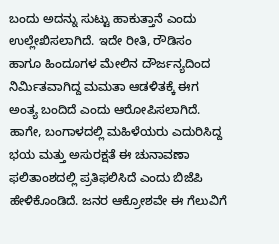ಬಂದು ಅದನ್ನು ಸುಟ್ಟು ಹಾಕುತ್ತಾನೆ ಎಂದು ಉಲ್ಲೇಖಿಸಲಾಗಿದೆ. ಇದೇ ರೀತಿ, ರೌಡಿಸಂ ಹಾಗೂ ಹಿಂದೂಗಳ ಮೇಲಿನ ದೌರ್ಜನ್ಯದಿಂದ ನಿರ್ಮಿತವಾಗಿದ್ದ ಮಮತಾ ಆಡಳಿತಕ್ಕೆ ಈಗ ಅಂತ್ಯ ಬಂದಿದೆ ಎಂದು ಆರೋಪಿಸಲಾಗಿದೆ.
ಹಾಗೇ, ಬಂಗಾಳದಲ್ಲಿ ಮಹಿಳೆಯರು ಎದುರಿಸಿದ್ದ ಭಯ ಮತ್ತು ಅಸುರಕ್ಷತೆ ಈ ಚುನಾವಣಾ ಫಲಿತಾಂಶದಲ್ಲಿ ಪ್ರತಿಫಲಿಸಿದೆ ಎಂದು ಬಿಜೆಪಿ ಹೇಳಿಕೊಂಡಿದೆ. ಜನರ ಆಕ್ರೋಶವೇ ಈ ಗೆಲುವಿಗೆ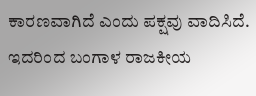ಕಾರಣವಾಗಿದೆ ಎಂದು ಪಕ್ಷವು ವಾದಿಸಿದೆ.
ಇದರಿಂದ ಬಂಗಾಳ ರಾಜಕೀಯ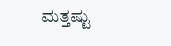ಮತ್ತಷ್ಟು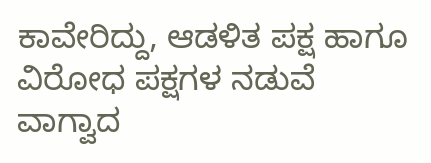ಕಾವೇರಿದ್ದು, ಆಡಳಿತ ಪಕ್ಷ ಹಾಗೂ ವಿರೋಧ ಪಕ್ಷಗಳ ನಡುವೆ ವಾಗ್ವಾದ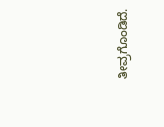ತೀವ್ರಗೊಂಡಿದೆ.